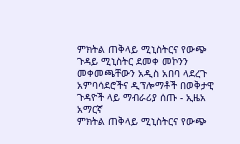ምክትል ጠቅላይ ሚኒስትርና የውጭ ጉዳይ ሚኒስትር ደመቀ መኮንን መቀመጫቸውን አዲስ አበባ ላደረጉ አምባሳደሮችና ዲፕሎማቶች በወቅታዊ ጉዳዮች ላይ ማብራሪያ ሰጡ - ኢዜአ አማርኛ
ምክትል ጠቅላይ ሚኒስትርና የውጭ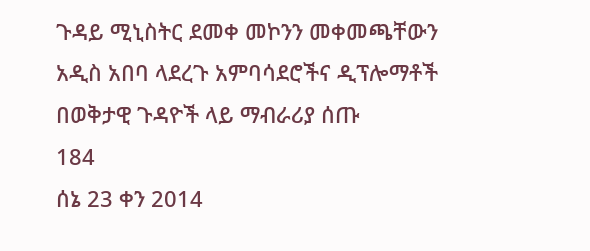ጉዳይ ሚኒስትር ደመቀ መኮንን መቀመጫቸውን አዲስ አበባ ላደረጉ አምባሳደሮችና ዲፕሎማቶች በወቅታዊ ጉዳዮች ላይ ማብራሪያ ሰጡ
184
ሰኔ 23 ቀን 2014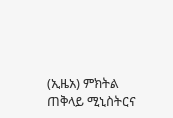(ኢዜአ) ምክትል ጠቅላይ ሚኒስትርና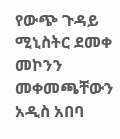የውጭ ጉዳይ ሚኒስትር ደመቀ መኮንን መቀመጫቸውን አዲስ አበባ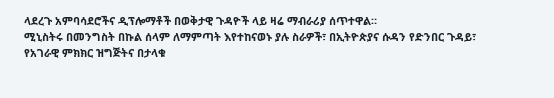ላደረጉ አምባሳደሮችና ዲፕሎማቶች በወቅታዊ ጉዳዮች ላይ ዛሬ ማብራሪያ ሰጥተዋል።
ሚኒስትሩ በመንግስት በኩል ሰላም ለማምጣት እየተከናወኑ ያሉ ስራዎች፣ በኢትዮጵያና ሱዳን የድንበር ጉዳይ፣ የአገራዊ ምክክር ዝግጅትና በታላቁ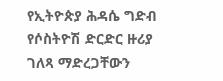የኢትዮጵያ ሕዳሴ ግድብ የሶስትዮሽ ድርድር ዙሪያ ገለጻ ማድረጋቸውን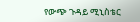የውጭ ጉዳይ ሚኒስቴር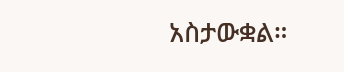አስታውቋል።